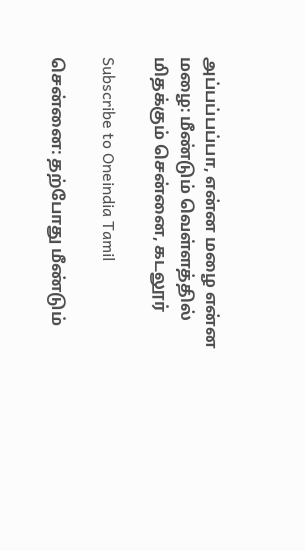அப்பப்பப்பா, என்ன மழை என்ன மழை: மீண்டும் வெள்ளத்தில் மிதக்கும் சென்னை, கடலூர்

Subscribe to Oneindia Tamil

சென்னை: தற்போது மீண்டும்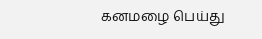கனமழை பெய்து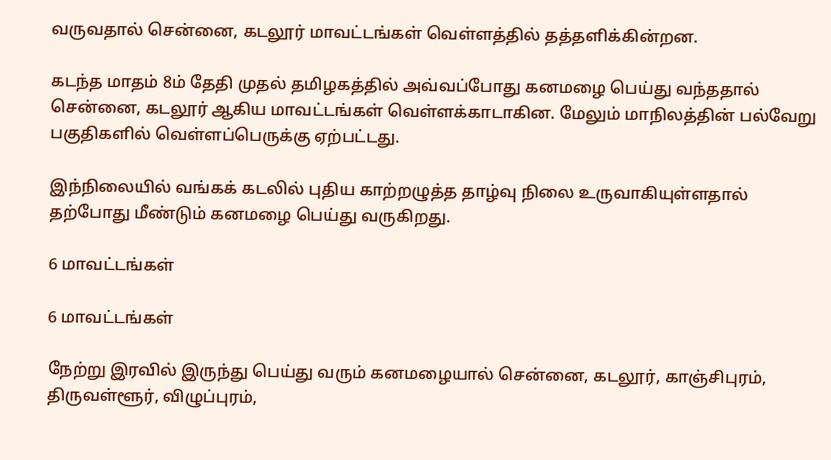வருவதால் சென்னை, கடலூர் மாவட்டங்கள் வெள்ளத்தில் தத்தளிக்கின்றன.

கடந்த மாதம் 8ம் தேதி முதல் தமிழகத்தில் அவ்வப்போது கனமழை பெய்து வந்ததால் சென்னை, கடலூர் ஆகிய மாவட்டங்கள் வெள்ளக்காடாகின. மேலும் மாநிலத்தின் பல்வேறு பகுதிகளில் வெள்ளப்பெருக்கு ஏற்பட்டது.

இந்நிலையில் வங்கக் கடலில் புதிய காற்றழுத்த தாழ்வு நிலை உருவாகியுள்ளதால் தற்போது மீண்டும் கனமழை பெய்து வருகிறது.

6 மாவட்டங்கள்

6 மாவட்டங்கள்

நேற்று இரவில் இருந்து பெய்து வரும் கனமழையால் சென்னை, கடலூர், காஞ்சிபுரம், திருவள்ளூர், விழுப்புரம்,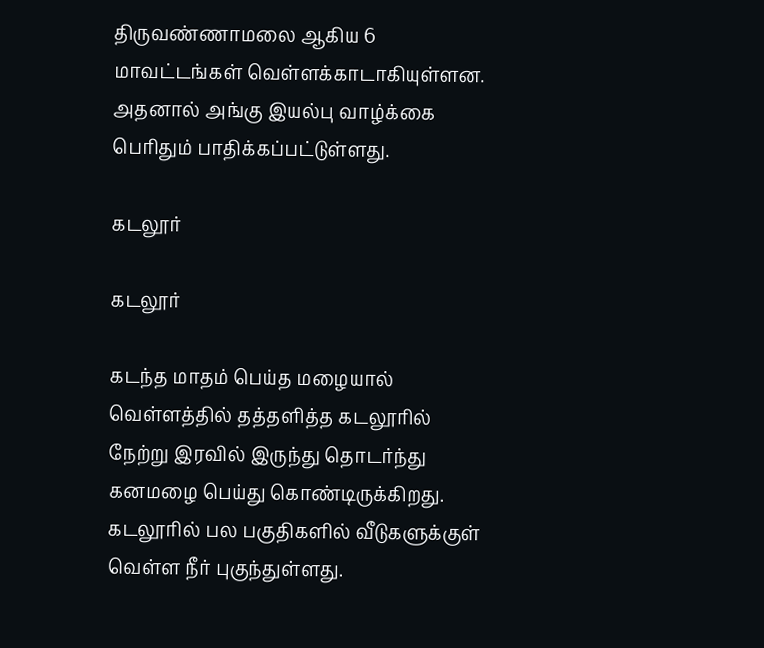திருவண்ணாமலை ஆகிய 6 மாவட்டங்கள் வெள்ளக்காடாகியுள்ளன. அதனால் அங்கு இயல்பு வாழ்க்கை பெரிதும் பாதிக்கப்பட்டுள்ளது.

கடலூர்

கடலூர்

கடந்த மாதம் பெய்த மழையால் வெள்ளத்தில் தத்தளித்த கடலூரில் நேற்று இரவில் இருந்து தொடர்ந்து கனமழை பெய்து கொண்டிருக்கிறது. கடலூரில் பல பகுதிகளில் வீடுகளுக்குள் வெள்ள நீர் புகுந்துள்ளது.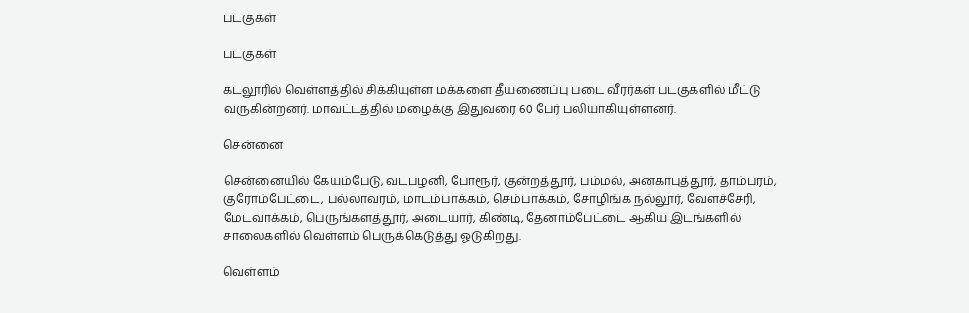படகுகள்

படகுகள்

கடலூரில் வெள்ளத்தில் சிக்கியுள்ள மக்களை தீயணைப்பு படை வீரர்கள் படகுகளில் மீட்டு வருகின்றனர். மாவட்டத்தில் மழைக்கு இதுவரை 60 பேர் பலியாகியுள்ளனர்.

சென்னை

சென்னையில் கேயம்பேடு, வடபழனி, போரூர், குன்றத்தூர், பம்மல், அனகாபுத்தூர், தாம்பரம், குரோம்பேட்டை, பல்லாவரம், மாடம்பாக்கம், செம்பாக்கம், சோழிங்க நல்லூர், வேளச்சேரி, மேடவாக்கம், பெருங்களத்தூர், அடையார், கிண்டி, தேனாம்பேட்டை ஆகிய இடங்களில் சாலைகளில் வெள்ளம் பெருக்கெடுத்து ஓடுகிறது.

வெள்ளம்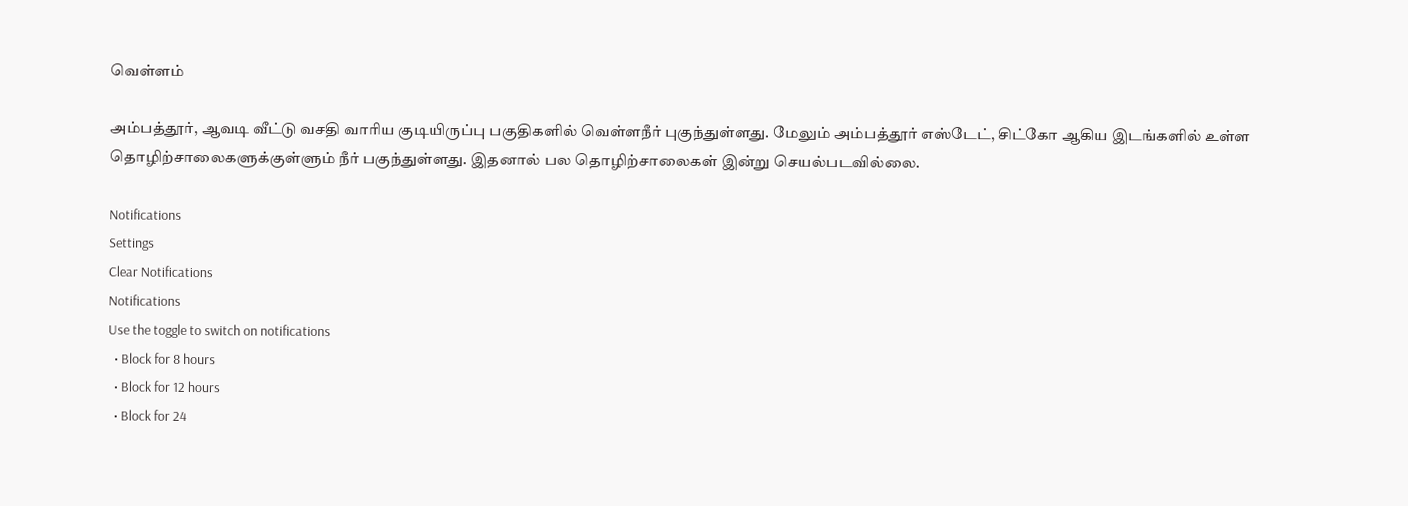வெள்ளம்

அம்பத்தூர், ஆவடி வீட்டு வசதி வாரிய குடியிருப்பு பகுதிகளில் வெள்ளநீர் புகுந்துள்ளது. மேலும் அம்பத்தூர் எஸ்டேட், சிட்கோ ஆகிய இடங்களில் உள்ள தொழிற்சாலைகளுக்குள்ளும் நீர் பகுந்துள்ளது. இதனால் பல தொழிற்சாலைகள் இன்று செயல்படவில்லை.

Notifications
Settings
Clear Notifications
Notifications
Use the toggle to switch on notifications
  • Block for 8 hours
  • Block for 12 hours
  • Block for 24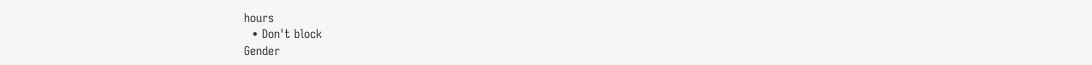hours
  • Don't block
Gender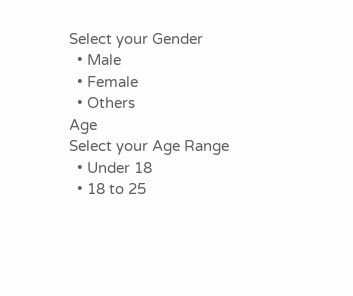Select your Gender
  • Male
  • Female
  • Others
Age
Select your Age Range
  • Under 18
  • 18 to 25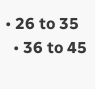• 26 to 35
  • 36 to 45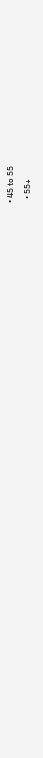• 45 to 55
  • 55+